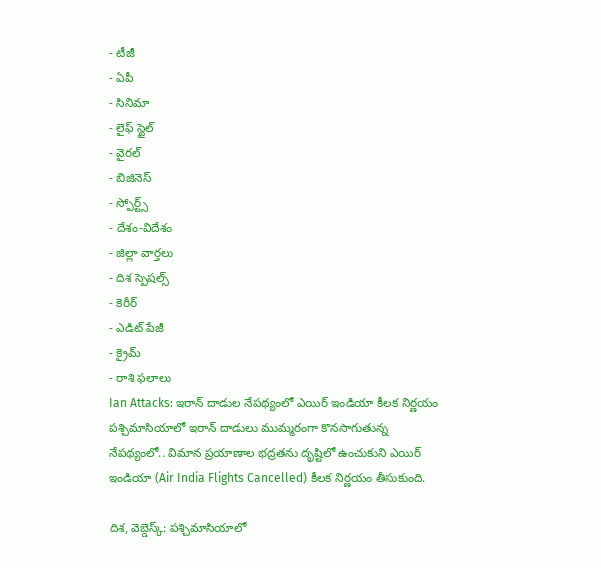- టీజీ
- ఏపీ
- సినిమా
- లైఫ్ స్టైల్
- వైరల్
- బిజినెస్
- స్పోర్ట్స్
- దేశం-విదేశం
- జిల్లా వార్తలు
- దిశ స్పెషల్స్
- కెరీర్
- ఎడిట్ పేజీ
- క్రైమ్
- రాశి ఫలాలు
Ian Attacks: ఇరాన్ దాడుల నేపథ్యంలో ఎయిర్ ఇండియా కీలక నిర్ణయం
పశ్చిమాసియాలో ఇరాన్ దాడులు ముమ్మరంగా కొనసాగుతున్న నేపథ్యంలో.. విమాన ప్రయాణాల భద్రతను దృష్టిలో ఉంచుకుని ఎయిర్ ఇండియా (Air India Flights Cancelled) కీలక నిర్ణయం తీసుకుంది.

దిశ, వెబ్డెస్క్: పశ్చిమాసియాలో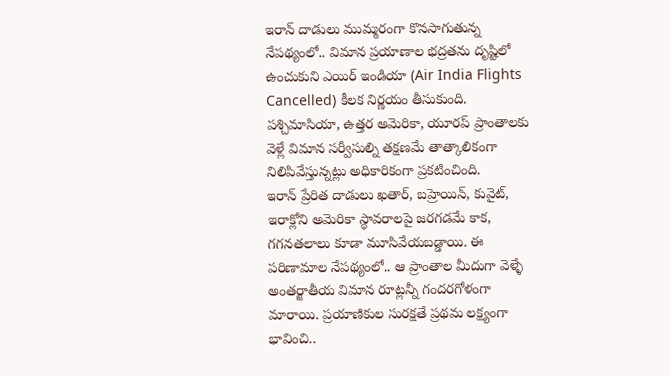ఇరాన్ దాడులు ముమ్మరంగా కొనసాగుతున్న నేపథ్యంలో.. విమాన ప్రయాణాల భద్రతను దృష్టిలో ఉంచుకుని ఎయిర్ ఇండియా (Air India Flights Cancelled) కీలక నిర్ణయం తీసుకుంది. పశ్చిమాసియా, ఉత్తర అమెరికా, యూరప్ ప్రాంతాలకు వెళ్లే విమాన సర్వీసుల్ని తక్షణమే తాత్కాలికంగా నిలిపివేస్తున్నట్లు అధికారికంగా ప్రకటించింది.
ఇరాన్ ప్రేరిత దాడులు ఖతార్, బహ్రెయిన్, కువైట్, ఇరాక్లోని అమెరికా స్థావరాలపై జరగడమే కాక, గగనతలాలు కూడా మూసివేయబడ్డాయి. ఈ పరిణామాల నేపథ్యంలో.. ఆ ప్రాంతాల మీదుగా వెళ్ళే అంతర్జాతీయ విమాన రూట్లన్నీ గందరగోళంగా మారాయి. ప్రయాణికుల సురక్షతే ప్రథమ లక్ష్యంగా భావించి..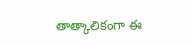తాత్కాలికంగా ఈ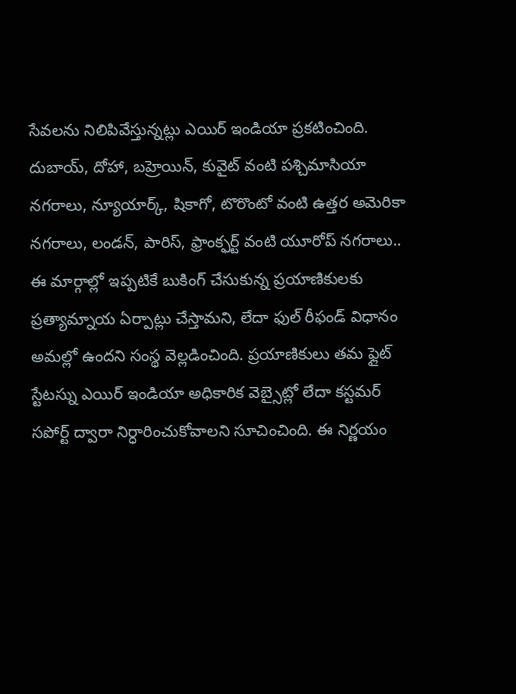సేవలను నిలిపివేస్తున్నట్లు ఎయిర్ ఇండియా ప్రకటించింది.
దుబాయ్, దోహా, బహ్రెయిన్, కువైట్ వంటి పశ్చిమాసియా నగరాలు, న్యూయార్క్, షికాగో, టొరొంటో వంటి ఉత్తర అమెరికా నగరాలు, లండన్, పారిస్, ఫ్రాంక్ఫర్ట్ వంటి యూరోప్ నగరాలు.. ఈ మార్గాల్లో ఇప్పటికే బుకింగ్ చేసుకున్న ప్రయాణికులకు ప్రత్యామ్నాయ ఏర్పాట్లు చేస్తామని, లేదా ఫుల్ రీఫండ్ విధానం అమల్లో ఉందని సంస్థ వెల్లడించింది. ప్రయాణికులు తమ ఫ్లైట్ స్టేటస్ను ఎయిర్ ఇండియా అధికారిక వెబ్సైట్లో లేదా కస్టమర్ సపోర్ట్ ద్వారా నిర్ధారించుకోవాలని సూచించింది. ఈ నిర్ణయం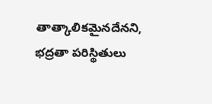తాత్కాలికమైనదేనని, భద్రతా పరిస్థితులు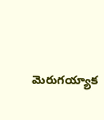మెరుగయ్యాక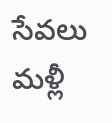సేవలు మళ్లీ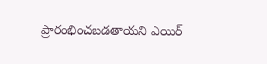ప్రారంభించబడతాయని ఎయిర్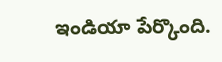ఇండియా పేర్కొంది.